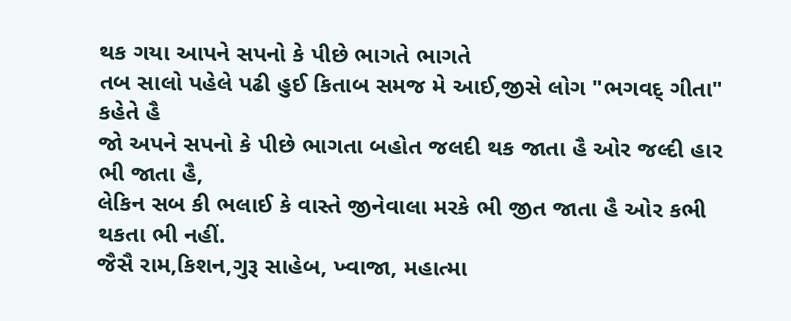થક ગયા આપને સપનો કે પીછે ભાગતે ભાગતે
તબ સાલો પહેલે પઢી હુઈ કિતાબ સમજ મે આઈ,જીસે લોગ "ભગવદ્ ગીતા" કહેતે હૈ
જો અપને સપનો કે પીછે ભાગતા બહોત જલદી થક જાતા હૈ ઓર જલ્દી હાર ભી જાતા હૈ,
લેકિન સબ કી ભલાઈ કે વાસ્તે જીનેવાલા મરકે ભી જીત જાતા હૈ ઓર કભી થકતા ભી નહીં.
જૈસૈ રામ,કિશન,ગુરૂ સાહેબ, ખ્વાજા, મહાત્મા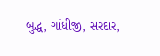બુદ્ધ, ગાંધીજી, સરદાર,